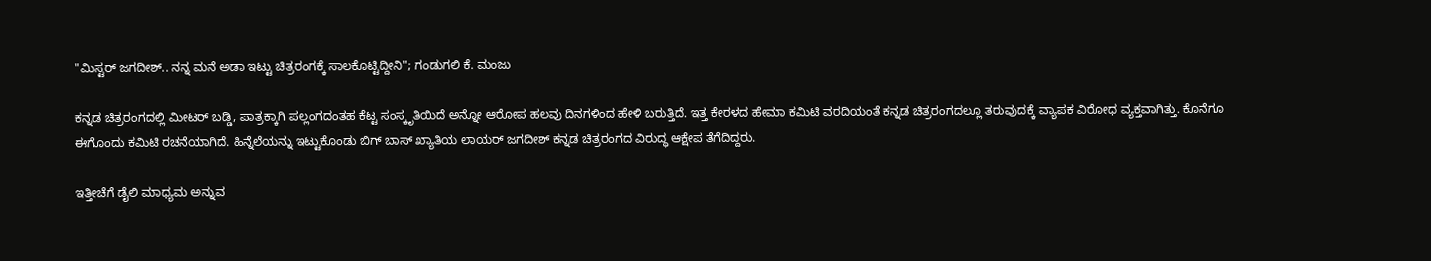"ಮಿಸ್ಟರ್ ಜಗದೀಶ್.. ನನ್ನ ಮನೆ ಅಡಾ ಇಟ್ಟು ಚಿತ್ರರಂಗಕ್ಕೆ ಸಾಲಕೊಟ್ಟಿದ್ದೀನಿ"; ಗಂಡುಗಲಿ ಕೆ. ಮಂಜು

ಕನ್ನಡ ಚಿತ್ರರಂಗದಲ್ಲಿ ಮೀಟರ್ ಬಡ್ಡಿ, ಪಾತ್ರಕ್ಕಾಗಿ ಪಲ್ಲಂಗದಂತಹ ಕೆಟ್ಟ ಸಂಸ್ಕೃತಿಯಿದೆ ಅನ್ನೋ ಆರೋಪ ಹಲವು ದಿನಗಳಿಂದ ಹೇಳಿ ಬರುತ್ತಿದೆ. ಇತ್ತ ಕೇರಳದ ಹೇಮಾ ಕಮಿಟಿ ವರದಿಯಂತೆ ಕನ್ನಡ ಚಿತ್ರರಂಗದಲ್ಲೂ ತರುವುದಕ್ಕೆ ವ್ಯಾಪಕ ವಿರೋಧ ವ್ಯಕ್ತವಾಗಿತ್ತು. ಕೊನೆಗೂ ಈಗೊಂದು ಕಮಿಟಿ ರಚನೆಯಾಗಿದೆ. ಹಿನ್ನೆಲೆಯನ್ನು ಇಟ್ಟುಕೊಂಡು ಬಿಗ್ ಬಾಸ್ ಖ್ಯಾತಿಯ ಲಾಯರ್ ಜಗದೀಶ್ ಕನ್ನಡ ಚಿತ್ರರಂಗದ ವಿರುದ್ಧ ಆಕ್ಷೇಪ ತೆಗೆದಿದ್ದರು.

ಇತ್ತೀಚೆಗೆ ಡೈಲಿ ಮಾಧ್ಯಮ ಅನ್ನುವ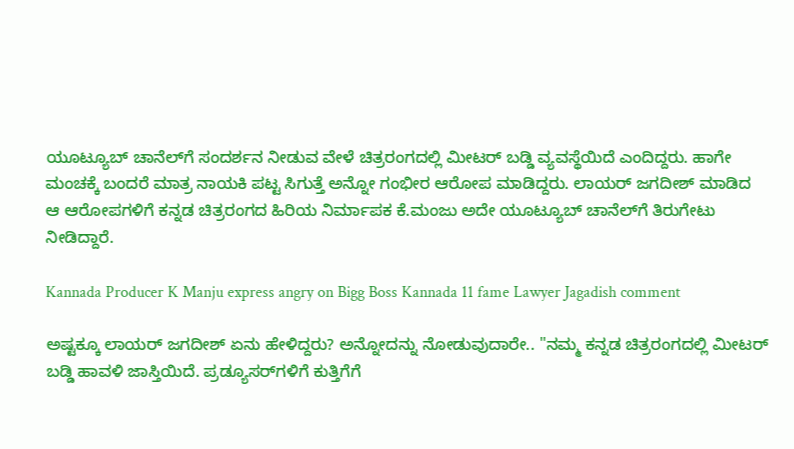ಯೂಟ್ಯೂಬ್ ಚಾನೆಲ್‌ಗೆ ಸಂದರ್ಶನ ನೀಡುವ ವೇಳೆ ಚಿತ್ರರಂಗದಲ್ಲಿ ಮೀಟರ್ ಬಡ್ಡಿ ವ್ಯವಸ್ಥೆಯಿದೆ ಎಂದಿದ್ದರು. ಹಾಗೇ ಮಂಚಕ್ಕೆ ಬಂದರೆ ಮಾತ್ರ ನಾಯಕಿ ಪಟ್ಟ ಸಿಗುತ್ತೆ ಅನ್ನೋ ಗಂಭೀರ ಆರೋಪ ಮಾಡಿದ್ದರು. ಲಾಯರ್ ಜಗದೀಶ್ ಮಾಡಿದ ಆ ಆರೋಪಗಳಿಗೆ ಕನ್ನಡ ಚಿತ್ರರಂಗದ ಹಿರಿಯ ನಿರ್ಮಾಪಕ ಕೆ.ಮಂಜು ಅದೇ ಯೂಟ್ಯೂಬ್ ಚಾನೆಲ್‌ಗೆ ತಿರುಗೇಟು ನೀಡಿದ್ದಾರೆ.

Kannada Producer K Manju express angry on Bigg Boss Kannada 11 fame Lawyer Jagadish comment

ಅಷ್ಟಕ್ಕೂ ಲಾಯರ್‌ ಜಗದೀಶ್ ಏನು ಹೇಳಿದ್ದರು? ಅನ್ನೋದನ್ನು ನೋಡುವುದಾರೇ.. "ನಮ್ಮ ಕನ್ನಡ ಚಿತ್ರರಂಗದಲ್ಲಿ ಮೀಟರ್ ಬಡ್ಡಿ ಹಾವಳಿ ಜಾಸ್ತಿಯಿದೆ. ಪ್ರಡ್ಯೂಸರ್‌ಗಳಿಗೆ ಕುತ್ತಿಗೆಗೆ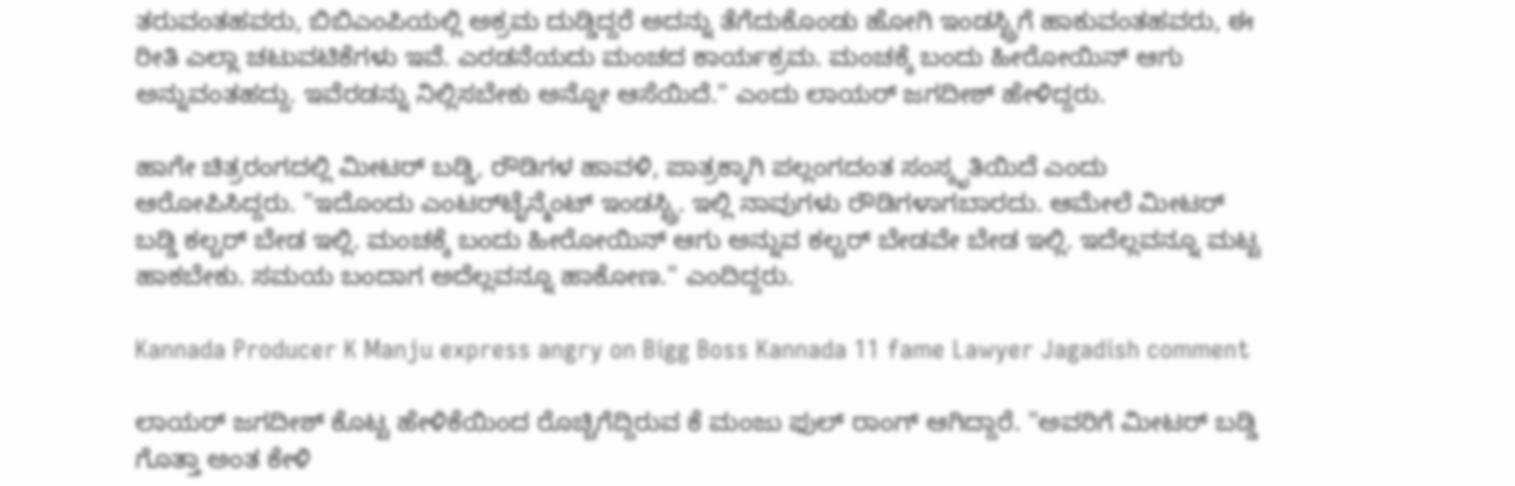ತರುವಂತಹವರು, ಬಿಬಿಎಂಪಿಯಲ್ಲಿ ಅಕ್ರಮ ದುಡ್ಡಿದ್ದರೆ ಅದನ್ನು ತೆಗೆದುಕೊಂಡು ಹೋಗಿ ಇಂಡಸ್ಟ್ರಿಗೆ ಹಾಕುವಂತಹವರು, ಈ ರೀತಿ ಎಲ್ಲಾ ಚಟುವಟಿಕೆಗಳು ಇವೆ. ಎರಡನೆಯದು ಮಂಚದ ಕಾರ್ಯಕ್ರಮ. ಮಂಚಕ್ಕೆ ಬಂದು ಹೀರೋಯಿನ್ ಆಗು ಅನ್ನುವಂತಹದ್ದು. ಇವೆರಡನ್ನು ನಿಲ್ಲಿಸಬೇಕು ಅನ್ನೋ ಆಸೆಯಿದೆ." ಎಂದು ಲಾಯರ್ ಜಗದೀಶ್ ಹೇಳಿದ್ದರು.

ಹಾಗೇ ಚಿತ್ರರಂಗದಲ್ಲಿ ಮೀಟರ್ ಬಡ್ಡಿ, ರೌಡಿಗಳ ಹಾವಳಿ, ಪಾತ್ರಕ್ಕಾಗಿ ಪಲ್ಲಂಗದಂತ ಸಂಸ್ಕೃತಿಯಿದೆ ಎಂದು ಆರೋಪಿಸಿದ್ದರು. "ಇದೊಂದು ಎಂಟರ್‌ಟೈನ್ಮೆಂಟ್ ಇಂಡಸ್ಟ್ರಿ. ಇಲ್ಲಿ ನಾವುಗಳು ರೌಡಿಗಳಾಗಬಾರದು. ಆಮೇಲೆ ಮೀಟರ್ ಬಡ್ಡಿ ಕಲ್ಚರ್ ಬೇಡ ಇಲ್ಲಿ. ಮಂಚಕ್ಕೆ ಬಂದು ಹೀರೋಯಿನ್ ಆಗು ಅನ್ನುವ ಕಲ್ಚರ್ ಬೇಡವೇ ಬೇಡ ಇಲ್ಲಿ. ಇದೆಲ್ಲವನ್ನೂ ಮಟ್ಟ ಹಾಕಬೇಕು. ಸಮಯ ಬಂದಾಗ ಅದೆಲ್ಲವನ್ನೂ ಹಾಕೋಣ." ಎಂದಿದ್ದರು.

Kannada Producer K Manju express angry on Bigg Boss Kannada 11 fame Lawyer Jagadish comment

ಲಾಯರ್ ಜಗದೀಶ್ ಕೊಟ್ಟ ಹೇಳಿಕೆಯಿಂದ ರೊಚ್ಚಿಗೆದ್ದಿರುವ ಕೆ ಮಂಜು ಫುಲ್ ರಾಂಗ್ ಆಗಿದ್ದಾರೆ. "ಅವರಿಗೆ ಮೀಟರ್ ಬಡ್ಡಿ ಗೊತ್ತಾ ಅಂತ ಕೇಳಿ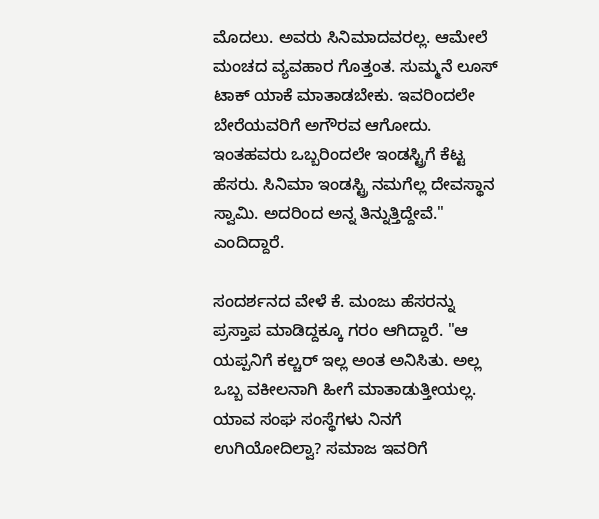ಮೊದಲು. ಅವರು ಸಿನಿಮಾದವರಲ್ಲ. ಆಮೇಲೆ ಮಂಚದ ವ್ಯವಹಾರ ಗೊತ್ತಂತ. ಸುಮ್ಮನೆ ಲೂಸ್ ಟಾಕ್ ಯಾಕೆ ಮಾತಾಡಬೇಕು. ಇವರಿಂದಲೇ ಬೇರೆಯವರಿಗೆ ಅಗೌರವ ಆಗೋದು. ಇಂತಹವರು ಒಬ್ಬರಿಂದಲೇ ಇಂಡಸ್ಟ್ರಿಗೆ ಕೆಟ್ಟ ಹೆಸರು. ಸಿನಿಮಾ ಇಂಡಸ್ಟ್ರಿ ನಮಗೆಲ್ಲ ದೇವಸ್ಥಾನ ಸ್ವಾಮಿ. ಅದರಿಂದ ಅನ್ನ ತಿನ್ನುತ್ತಿದ್ದೇವೆ." ಎಂದಿದ್ದಾರೆ.

ಸಂದರ್ಶನದ ವೇಳೆ ಕೆ. ಮಂಜು ಹೆಸರನ್ನು ಪ್ರಸ್ತಾಪ ಮಾಡಿದ್ದಕ್ಕೂ ಗರಂ ಆಗಿದ್ದಾರೆ. "ಆ ಯಪ್ಪನಿಗೆ ಕಲ್ಚರ್ ಇಲ್ಲ ಅಂತ ಅನಿಸಿತು. ಅಲ್ಲ ಒಬ್ಬ ವಕೀಲನಾಗಿ ಹೀಗೆ ಮಾತಾಡುತ್ತೀಯಲ್ಲ. ಯಾವ ಸಂಘ ಸಂಸ್ಥೆಗಳು ನಿನಗೆ ಉಗಿಯೋದಿಲ್ವಾ? ಸಮಾಜ ಇವರಿಗೆ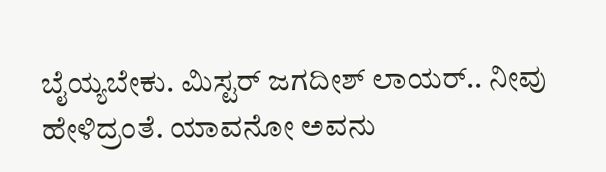ಬೈಯ್ಯಬೇಕು. ಮಿಸ್ಟರ್ ಜಗದೀಶ್ ಲಾಯರ್.. ನೀವು ಹೇಳಿದ್ರಂತೆ. ಯಾವನೋ ಅವನು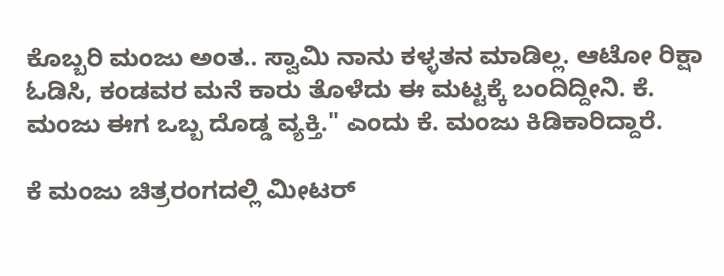ಕೊಬ್ಬರಿ ಮಂಜು ಅಂತ.. ಸ್ವಾಮಿ ನಾನು ಕಳ್ಳತನ ಮಾಡಿಲ್ಲ. ಆಟೋ ರಿಕ್ಷಾ ಓಡಿಸಿ, ಕಂಡವರ ಮನೆ ಕಾರು ತೊಳೆದು ಈ ಮಟ್ಟಕ್ಕೆ ಬಂದಿದ್ದೀನಿ. ಕೆ. ಮಂಜು ಈಗ ಒಬ್ಬ ದೊಡ್ಡ ವ್ಯಕ್ತಿ." ಎಂದು ಕೆ. ಮಂಜು ಕಿಡಿಕಾರಿದ್ದಾರೆ.

ಕೆ ಮಂಜು ಚಿತ್ರರಂಗದಲ್ಲಿ ಮೀಟರ್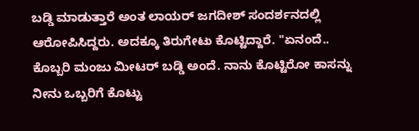ಬಡ್ಡಿ ಮಾಡುತ್ತಾರೆ ಅಂತ ಲಾಯರ್ ಜಗದೀಶ್ ಸಂದರ್ಶನದಲ್ಲಿ ಆರೋಪಿಸಿದ್ದರು. ಅದಕ್ಕೂ ತಿರುಗೇಟು ಕೊಟ್ಟಿದ್ದಾರೆ. "ಏನಂದೆ.. ಕೊಬ್ಬರಿ ಮಂಜು ಮೀಟರ್ ಬಡ್ಡಿ ಅಂದೆ. ನಾನು ಕೊಟ್ಟಿರೋ ಕಾಸನ್ನು ನೀನು ಒಬ್ಬರಿಗೆ ಕೊಟ್ಟು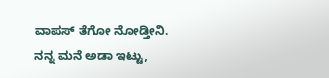ವಾಪಸ್ ತೆಗೋ ನೋಡ್ತೀನಿ. ನನ್ನ ಮನೆ ಅಡಾ ಇಟ್ಟು,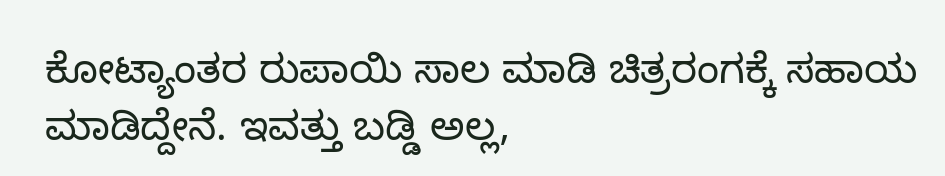ಕೋಟ್ಯಾಂತರ ರುಪಾಯಿ ಸಾಲ ಮಾಡಿ ಚಿತ್ರರಂಗಕ್ಕೆ ಸಹಾಯ ಮಾಡಿದ್ದೇನೆ. ಇವತ್ತು ಬಡ್ಡಿ ಅಲ್ಲ,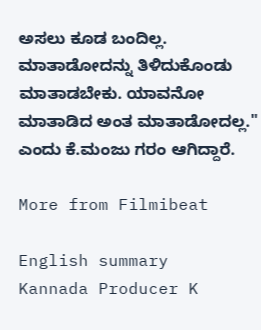ಅಸಲು ಕೂಡ ಬಂದಿಲ್ಲ. ಮಾತಾಡೋದನ್ನು ತಿಳಿದುಕೊಂಡು ಮಾತಾಡಬೇಕು. ಯಾವನೋ ಮಾತಾಡಿದ ಅಂತ ಮಾತಾಡೋದಲ್ಲ." ಎಂದು ಕೆ.ಮಂಜು ಗರಂ ಆಗಿದ್ದಾರೆ.

More from Filmibeat

English summary
Kannada Producer K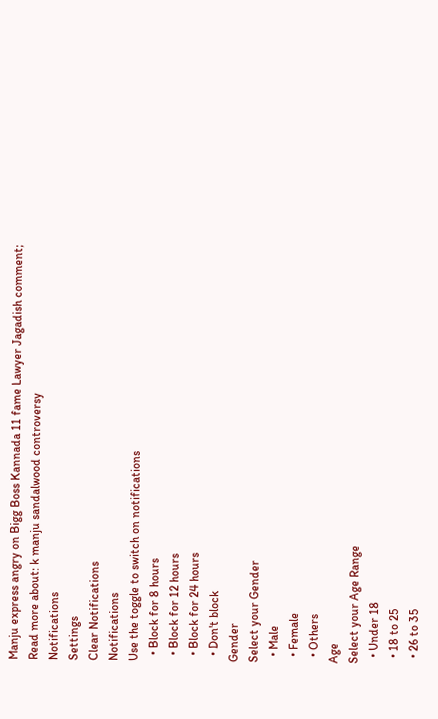Manju express angry on Bigg Boss Kannada 11 fame Lawyer Jagadish comment;
Read more about: k manju sandalwood controversy
Notifications
Settings
Clear Notifications
Notifications
Use the toggle to switch on notifications
  • Block for 8 hours
  • Block for 12 hours
  • Block for 24 hours
  • Don't block
Gender
Select your Gender
  • Male
  • Female
  • Others
Age
Select your Age Range
  • Under 18
  • 18 to 25
  • 26 to 35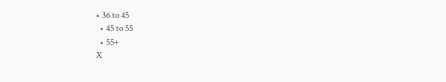• 36 to 45
  • 45 to 55
  • 55+
X